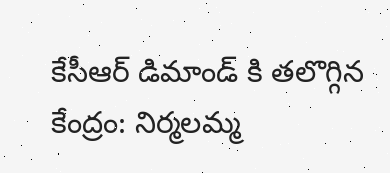కేసీఆర్ డిమాండ్ కి తలొగ్గిన కేంద్రం: నిర్మలమ్మ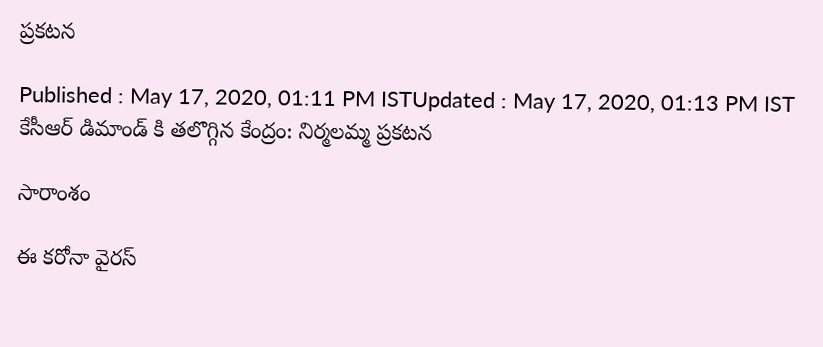ప్రకటన

Published : May 17, 2020, 01:11 PM ISTUpdated : May 17, 2020, 01:13 PM IST
కేసీఆర్ డిమాండ్ కి తలొగ్గిన కేంద్రం: నిర్మలమ్మ ప్రకటన

సారాంశం

ఈ కరోనా వైరస్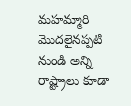మహమ్మారి మొదలైనప్పటి నుండి అన్ని రాష్ట్రాలు కూడా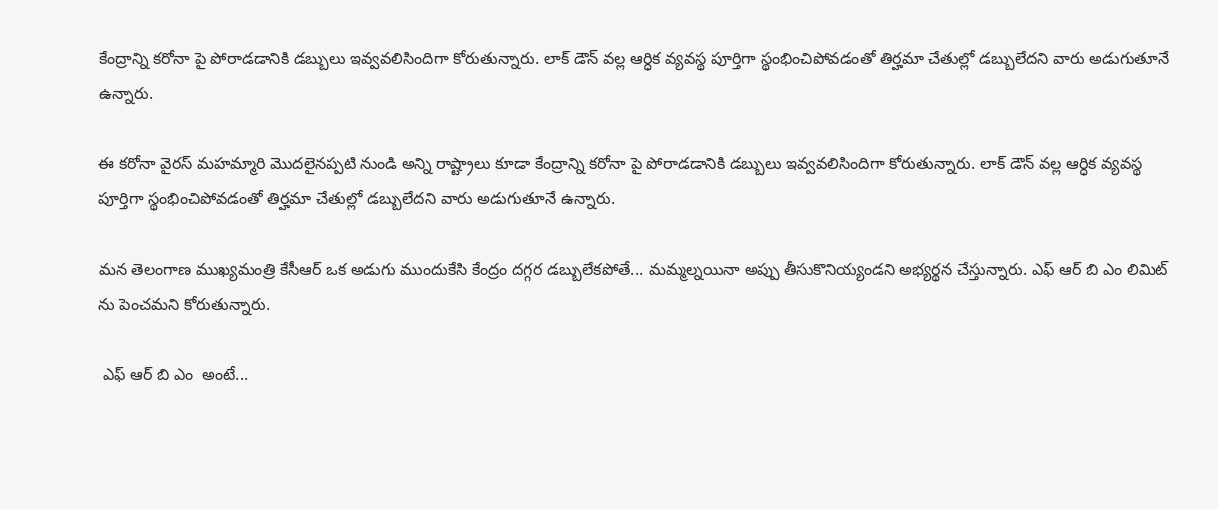కేంద్రాన్ని కరోనా పై పోరాడడానికి డబ్బులు ఇవ్వవలిసిందిగా కోరుతున్నారు. లాక్ డౌన్ వల్ల ఆర్ధిక వ్యవస్థ పూర్తిగా స్థంభించిపోవడంతో తిర్హమా చేతుల్లో డబ్బులేదని వారు అడుగుతూనే ఉన్నారు.

ఈ కరోనా వైరస్ మహమ్మారి మొదలైనప్పటి నుండి అన్ని రాష్ట్రాలు కూడా కేంద్రాన్ని కరోనా పై పోరాడడానికి డబ్బులు ఇవ్వవలిసిందిగా కోరుతున్నారు. లాక్ డౌన్ వల్ల ఆర్ధిక వ్యవస్థ పూర్తిగా స్థంభించిపోవడంతో తిర్హమా చేతుల్లో డబ్బులేదని వారు అడుగుతూనే ఉన్నారు.

మన తెలంగాణ ముఖ్యమంత్రి కేసీఆర్ ఒక అడుగు ముందుకేసి కేంద్రం దగ్గర డబ్బులేకపోతే... మమ్మల్నయినా అప్పు తీసుకొనియ్యండని అభ్యర్థన చేస్తున్నారు. ఎఫ్ ఆర్ బి ఎం లిమిట్ ను పెంచమని కోరుతున్నారు.

 ఎఫ్ ఆర్ బి ఎం  అంటే...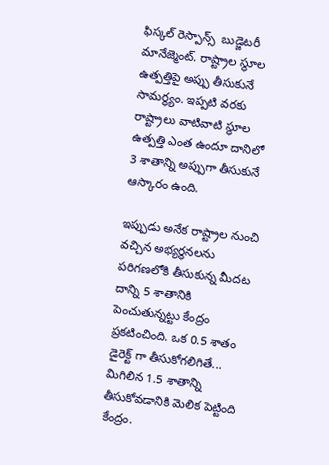ఫిస్కల్ రెస్పాన్స్  బుడ్జెటరీ మానేజ్మెంట్. రాష్ట్రాల స్థూల ఉత్పత్తిపై అప్పు తీసుకునే సామర్థ్యం. ఇప్పటి వరకు రాష్ట్రాలు వాటివాటి స్థూల ఉత్పత్తి ఎంత ఉందూ దానిలో 3 శాతాన్ని అప్పుగా తీసుకునే ఆస్కారం ఉంది.

ఇప్పుడు అనేక రాష్ట్రాల నుంచి వచ్చిన అభ్యర్థనలను పరిగణలోకి తీసుకున్న మీదట దాన్ని 5 శాతానికి పెంచుతున్నట్టు కేంద్రం ప్రకటించింది. ఒక 0.5 శాతం డైరెక్ట్ గా తీసుకోగలిగితే... మిగిలిన 1.5 శాతాన్ని తీసుకోవడానికి మెలిక పెట్టింది కేంద్రం.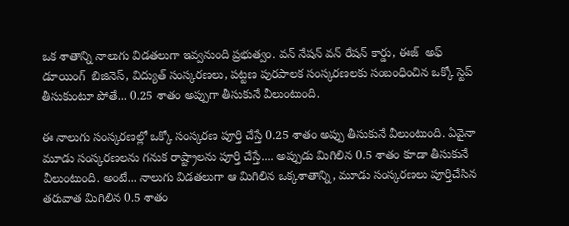ఒక శాతాన్ని నాలుగు విడతలుగా ఇవ్వనుంది ప్రభుత్వం. వన్ నేషన్ వన్ రేషన్ కార్డు, ఈజ్  అఫ్ డూయింగ్  బిజినెస్, విద్యుత్ సంస్కరణలు, పట్టణ పురపాలక సంస్కరణలకు సంబంధించిన ఒక్కో స్టెప్ తీసుకుంటూ పోతే... 0.25 శాతం అప్పుగా తీసుకునే వీలుంటుంది.

ఈ నాలుగు సంస్కరణల్లో ఒక్కో సంస్కరణ పూర్తి చేస్తే 0.25 శాతం అప్పు తీసుకునే వీలుంటుంది. ఏవైనా మూడు సంస్కరణలను గనుక రాష్ట్రాలను పూర్తి చేస్తే.... అప్పుడు మిగిలిన 0.5 శాతం కూడా తీసుకునే వీలుంటుంది. అంటే... నాలుగు విడతలుగా ఆ మిగిలిన ఒక్కశాతాన్ని, మూడు సంస్కరణలు పూర్తిచేసిన తరువాత మిగిలిన 0.5 శాతం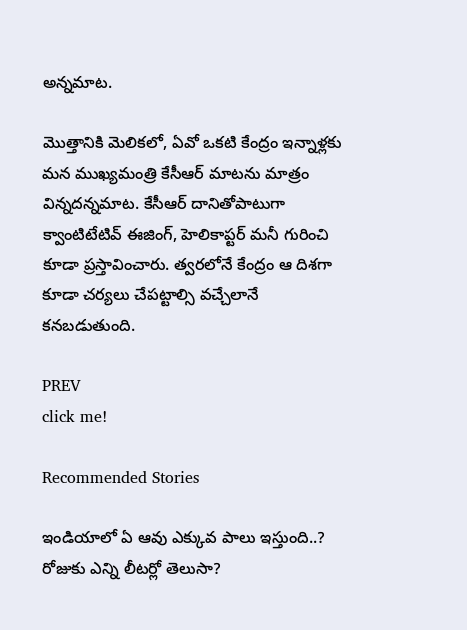అన్నమాట.

మొత్తానికి మెలికలో, ఏవో ఒకటి కేంద్రం ఇన్నాళ్లకు మన ముఖ్యమంత్రి కేసీఆర్ మాటను మాత్రం విన్నదన్నమాట. కేసీఆర్ దానితోపాటుగా క్వాంటిటేటివ్ ఈజింగ్, హెలికాప్టర్ మనీ గురించి కూడా ప్రస్తావించారు. త్వరలోనే కేంద్రం ఆ దిశగా కూడా చర్యలు చేపట్టాల్సి వచ్చేలానే కనబడుతుంది.

PREV
click me!

Recommended Stories

ఇండియాలో ఏ ఆవు ఎక్కువ పాలు ఇస్తుంది..? రోజుకు ఎన్ని లీటర్లో తెలుసా?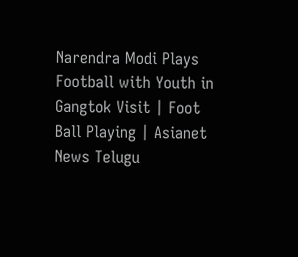Narendra Modi Plays Football with Youth in Gangtok Visit | Foot Ball Playing | Asianet News Telugu